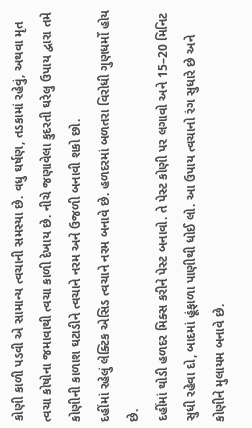કોણી કાળી પડવી એ સામાન્ય ત્વચાની સમસ્યા છે. વધુ ઘર્ષણ, તડકામાં રહેવું, અથવા મૃત ત્વચા કોષોના જમાવાથી ત્વચા કાળી દેખાય છે. નીચે જણાવેલા કુદરતી ઘરેલુ ઉપાય દ્વારા તમે કોણીની કાળાશ ઘટાડીને ત્વચાને નરમ અને ઉજળી બનાવી શકો છો.
દહીંમાં રહેલું લેક્ટિક એસિડ ત્વચાને નરમ બનાવે છે. હળદરમાં બળતરા વિરોધી ગુણધર્મો હોય છે.
દહીંમાં થોડી હળદર મિક્સ કરીને પેસ્ટ બનાવો. તે પેસ્ટ કોણી પર લગાવો અને 15–20 મિનિટ સુધી રહેવા દો, બાદમાં હૂંફાળા પાણીથી ધોઈ લો. આ ઉપાય ત્વચાનો રંગ સુધારે છે અને કોણીને મુલાયમ બનાવે છે.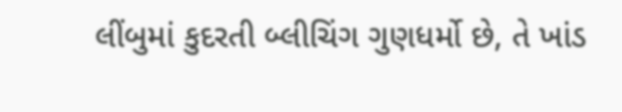લીંબુમાં કુદરતી બ્લીચિંગ ગુણધર્મો છે, તે ખાંડ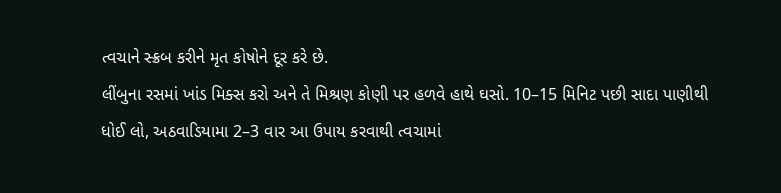ત્વચાને સ્ક્રબ કરીને મૃત કોષોને દૂર કરે છે.
લીંબુના રસમાં ખાંડ મિક્સ કરો અને તે મિશ્રણ કોણી પર હળવે હાથે ઘસો. 10–15 મિનિટ પછી સાદા પાણીથી ધોઈ લો, અઠવાડિયામા 2–3 વાર આ ઉપાય કરવાથી ત્વચામાં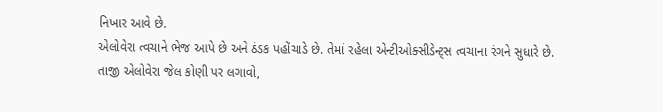નિખાર આવે છે.
એલોવેરા ત્વચાને ભેજ આપે છે અને ઠંડક પહોંચાડે છે. તેમાં રહેલા એન્ટીઓક્સીડેન્ટ્સ ત્વચાના રંગને સુધારે છે.
તાજી એલોવેરા જેલ કોણી પર લગાવો,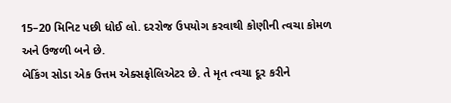15–20 મિનિટ પછી ધોઈ લો. દરરોજ ઉપયોગ કરવાથી કોણીની ત્વચા કોમળ અને ઉજળી બને છે.
બેકિંગ સોડા એક ઉત્તમ એક્સફોલિએટર છે. તે મૃત ત્વચા દૂર કરીને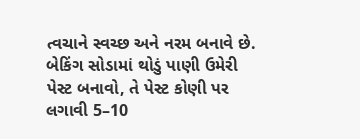ત્વચાને સ્વચ્છ અને નરમ બનાવે છે.
બેકિંગ સોડામાં થોડું પાણી ઉમેરી પેસ્ટ બનાવો, તે પેસ્ટ કોણી પર લગાવી 5–10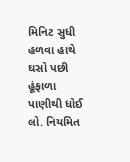મિનિટ સુધી હળવા હાથે ઘસો પછી હૂંફાળા પાણીથી ધોઈ લો. નિયમિત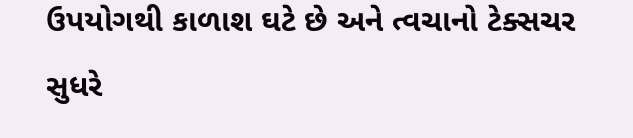ઉપયોગથી કાળાશ ઘટે છે અને ત્વચાનો ટેક્સચર સુધરે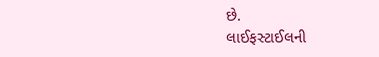છે.
લાઈફસ્ટાઈલની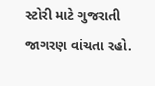સ્ટોરી માટે ગુજરાતી જાગરણ વાંચતા રહો.